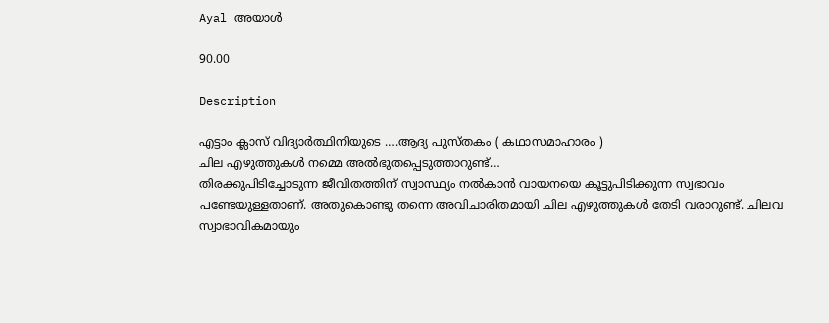Ayal അയാൾ

90.00

Description

എട്ടാം ക്ലാസ് വിദ്യാർത്ഥിനിയുടെ ….ആദ്യ പുസ്തകം ( കഥാസമാഹാരം )
ചില എഴുത്തുകൾ നമ്മെ അൽഭുതപ്പെടുത്താറുണ്ട്…
തിരക്കുപിടിച്ചോടുന്ന ജീവിതത്തിന് സ്വാസ്ഥ്യം നൽകാൻ വായനയെ കൂട്ടുപിടിക്കുന്ന സ്വഭാവം പണ്ടേയുള്ളതാണ്. അതുകൊണ്ടു തന്നെ അവിചാരിതമായി ചില എഴുത്തുകൾ തേടി വരാറുണ്ട്. ചിലവ സ്വാഭാവികമായും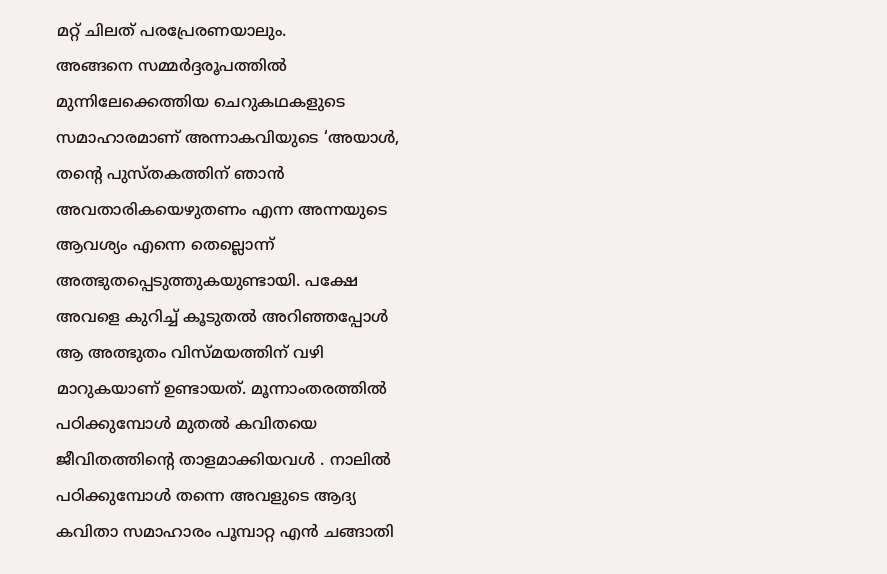മറ്റ് ചിലത് പരപ്രേരണയാലും.
അങ്ങനെ സമ്മർദ്ദരൂപത്തിൽ മുന്നിലേക്കെത്തിയ ചെറുകഥകളുടെ സമാഹാരമാണ് അന്നാകവിയുടെ ‘അയാൾ,
തന്റെ പുസ്തകത്തിന് ഞാൻ അവതാരികയെഴുതണം എന്ന അന്നയുടെ ആവശ്യം എന്നെ തെല്ലൊന്ന് അത്ഭുതപ്പെടുത്തുകയുണ്ടായി. പക്ഷേ അവളെ കുറിച്ച് കൂടുതൽ അറിഞ്ഞപ്പോൾ ആ അത്ഭുതം വിസ്മയത്തിന് വഴി മാറുകയാണ് ഉണ്ടായത്. മൂന്നാംതരത്തിൽ പഠിക്കുമ്പോൾ മുതൽ കവിതയെ ജീവിതത്തിന്റെ താളമാക്കിയവൾ . നാലിൽ പഠിക്കുമ്പോൾ തന്നെ അവളുടെ ആദ്യ കവിതാ സമാഹാരം പൂമ്പാറ്റ എൻ ചങ്ങാതി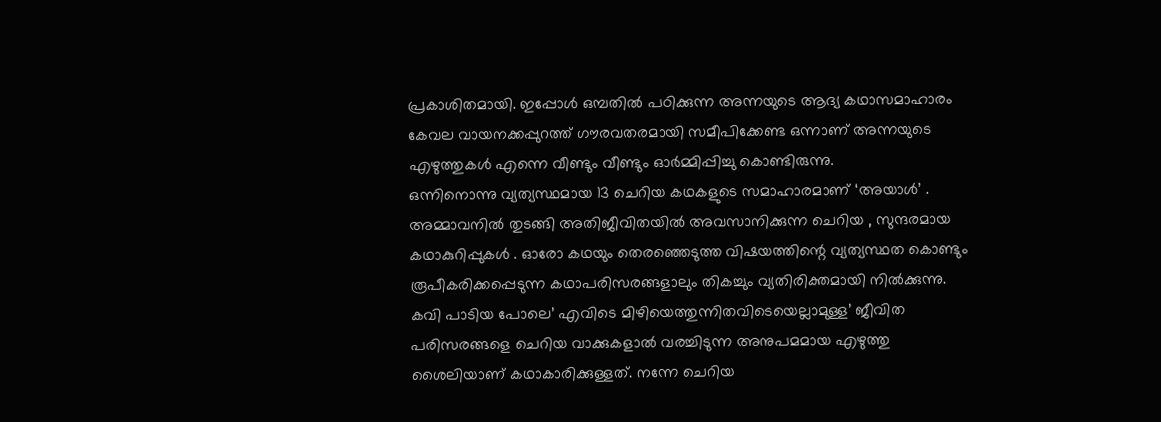പ്രകാശിതമായി. ഇപ്പോൾ ഒമ്പതിൽ പഠിക്കുന്ന അന്നയുടെ ആദ്യ കഥാസമാഹാരം കേവല വായനക്കപ്പുറത്ത് ഗൗരവതരമായി സമീപിക്കേണ്ട ഒന്നാണ് അന്നയുടെ എഴുത്തുകൾ എന്നെ വീണ്ടും വീണ്ടും ഓർമ്മിപ്പിച്ചു കൊണ്ടിരുന്നു.
ഒന്നിനൊന്നു വ്യത്യസ്ഥമായ 13 ചെറിയ കഥകളുടെ സമാഹാരമാണ് ‘അയാൾ’ .
അമ്മാവനിൽ തുടങ്ങി അതിജീവിതയിൽ അവസാനിക്കുന്ന ചെറിയ , സുന്ദരമായ കഥാകുറിപ്പുകൾ . ഓരോ കഥയും തെരഞ്ഞെടുത്ത വിഷയത്തിന്റെ വ്യത്യസ്ഥത കൊണ്ടും രൂപീകരിക്കപ്പെടുന്ന കഥാപരിസരങ്ങളാലും തികച്ചും വ്യതിരിക്തമായി നിൽക്കുന്നു. കവി പാടിയ പോലെ’ എവിടെ മിഴിയെത്തുന്നിതവിടെയെല്ലാമുള്ള’ ജീവിത പരിസരങ്ങളെ ചെറിയ വാക്കുകളാൽ വരച്ചിടുന്ന അനുപമമായ എഴുത്തു ശൈലിയാണ് കഥാകാരിക്കുള്ളത്. നന്നേ ചെറിയ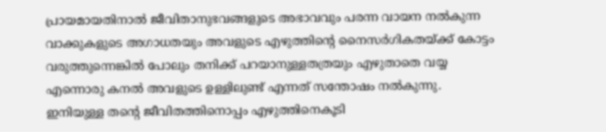പ്രായമായതിനാൽ ജീവിതാനുഭവങ്ങളുടെ അഭാവവും പരന്ന വായന നൽകുന്ന വാക്കുകളുടെ അഗാധതയും അവളുടെ എഴുത്തിന്റെ നൈസർഗികതയ്ക്ക് കോട്ടം വരുത്തുന്നെങ്കിൽ പോലും തനിക്ക് പറയാനുള്ളതത്രയും എഴുതാതെ വയ്യ എന്നൊരു കനൽ അവളുടെ ഉള്ളിലുണ്ട് എന്നത് സന്തോഷം നൽകുന്നു. ഇനിയുള്ള തന്റെ ജീവിതത്തിനൊപ്പം എഴുത്തിനെകൂടി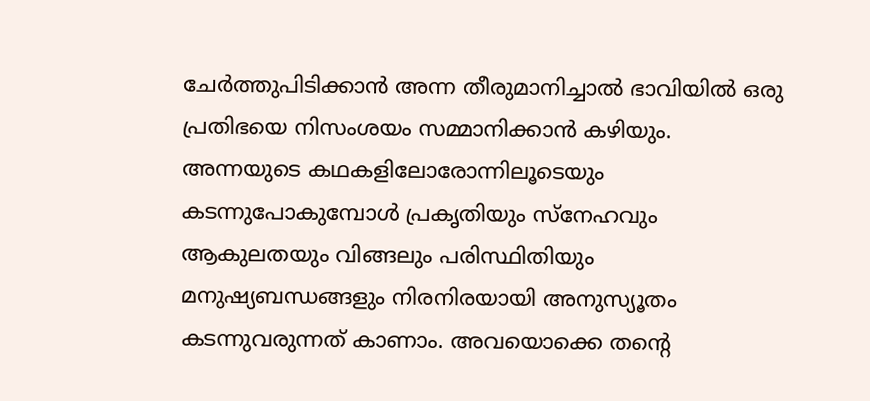ചേർത്തുപിടിക്കാൻ അന്ന തീരുമാനിച്ചാൽ ഭാവിയിൽ ഒരു പ്രതിഭയെ നിസംശയം സമ്മാനിക്കാൻ കഴിയും.
അന്നയുടെ കഥകളിലോരോന്നിലൂടെയും കടന്നുപോകുമ്പോൾ പ്രകൃതിയും സ്നേഹവും ആകുലതയും വിങ്ങലും പരിസ്ഥിതിയും മനുഷ്യബന്ധങ്ങളും നിരനിരയായി അനുസ്യൂതം കടന്നുവരുന്നത് കാണാം. അവയൊക്കെ തന്റെ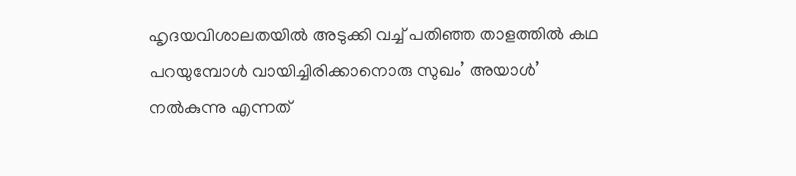ഹൃദയവിശാലതയിൽ അടുക്കി വച്ച് പതിഞ്ഞ താളത്തിൽ കഥ പറയുമ്പോൾ വായിച്ചിരിക്കാനൊരു സുഖം’ അയാൾ’ നൽകുന്നു എന്നത്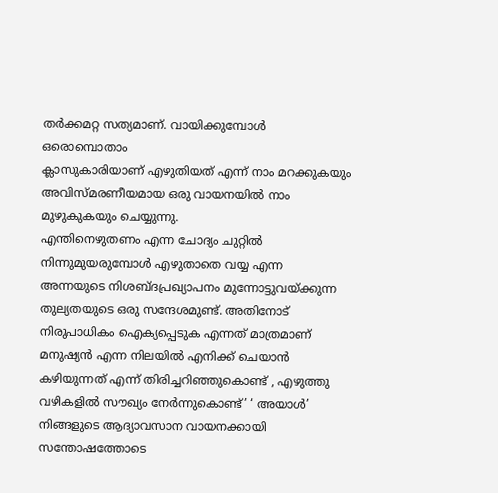തർക്കമറ്റ സത്യമാണ്. വായിക്കുമ്പോൾ ഒരൊമ്പൊതാം
ക്ലാസുകാരിയാണ് എഴുതിയത് എന്ന് നാം മറക്കുകയും അവിസ്മരണീയമായ ഒരു വായനയിൽ നാം മുഴുകുകയും ചെയ്യുന്നു.
എന്തിനെഴുതണം എന്ന ചോദ്യം ചുറ്റിൽ നിന്നുമുയരുമ്പോൾ എഴുതാതെ വയ്യ എന്ന അന്നയുടെ നിശബ്ദപ്രഖ്യാപനം മുന്നോട്ടുവയ്ക്കുന്ന തുല്യതയുടെ ഒരു സന്ദേശമുണ്ട്. അതിനോട് നിരുപാധികം ഐക്യപ്പെടുക എന്നത് മാത്രമാണ് മനുഷ്യൻ എന്ന നിലയിൽ എനിക്ക് ചെയാൻ കഴിയുന്നത് എന്ന് തിരിച്ചറിഞ്ഞുകൊണ്ട് , എഴുത്തു വഴികളിൽ സൗഖ്യം നേർന്നുകൊണ്ട്’ ‘ അയാൾ’ നിങ്ങളുടെ ആദ്യാവസാന വായനക്കായി സന്തോഷത്തോടെ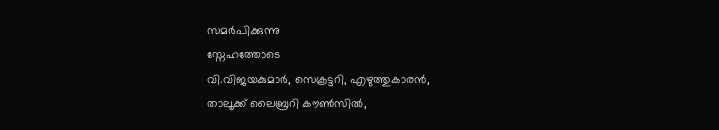സമർപിക്കുന്നു
സ്നേഹത്തോടെ
വി.വിജയകുമാർ, സെക്രട്ടറി, എഴുത്തുകാരൻ,
താലൂക്ക്‌ ലൈബ്രറി കൗൺസിൽ,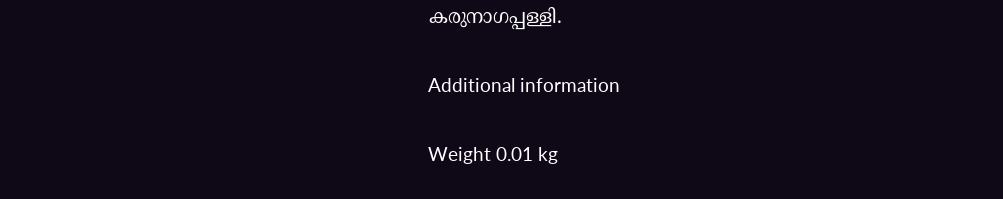കരുനാഗപ്പള്ളി.

Additional information

Weight 0.01 kg